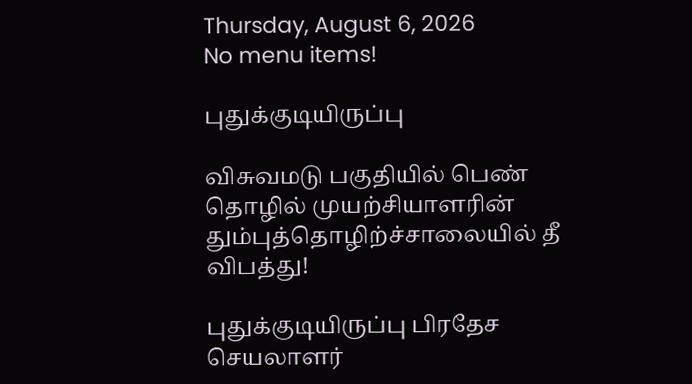Thursday, August 6, 2026
No menu items!

புதுக்குடியிருப்பு

விசுவமடு பகுதியில் பெண் தொழில் முயற்சியாளரின் தும்புத்தொழிற்ச்சாலையில் தீ விபத்து!

புதுக்குடியிருப்பு பிரதேச செயலாளர்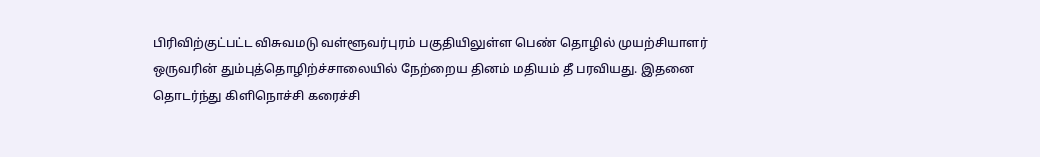பிரிவிற்குட்பட்ட விசுவமடு வள்ளூவர்புரம் பகுதியிலுள்ள பெண் தொழில் முயற்சியாளர் ஒருவரின் தும்புத்தொழிற்ச்சாலையில் நேற்றைய தினம் மதியம் தீ பரவியது. இதனை தொடர்ந்து கிளிநொச்சி கரைச்சி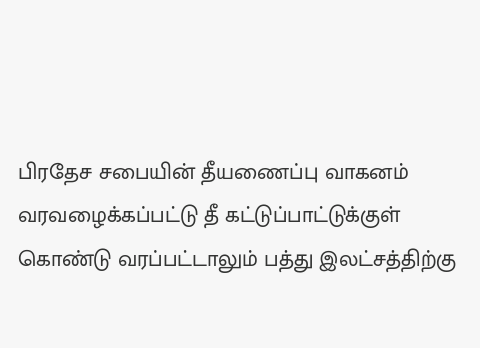பிரதேச சபையின் தீயணைப்பு வாகனம் வரவழைக்கப்பட்டு தீ கட்டுப்பாட்டுக்குள் கொண்டு வரப்பட்டாலும் பத்து இலட்சத்திற்கு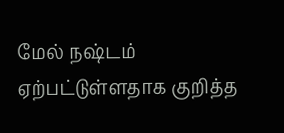மேல் நஷ்டம் ஏற்பட்டுள்ளதாக குறித்த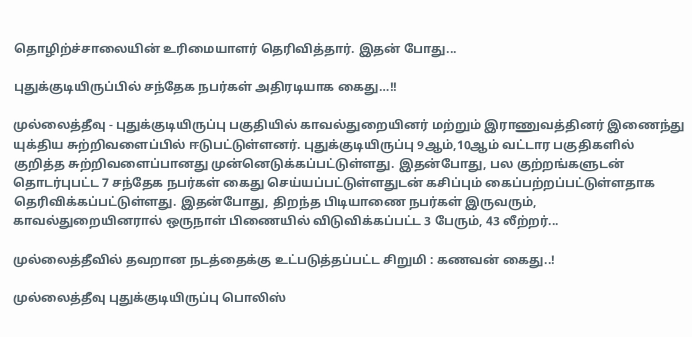தொழிற்ச்சாலையின் உரிமையாளர் தெரிவித்தார். இதன் போது...

புதுக்குடியிருப்பில் சந்தேக நபர்கள் அதிரடியாக கைது…!!

முல்லைத்தீவு - புதுக்குடியிருப்பு பகுதியில் காவல்துறையினர் மற்றும் இராணுவத்தினர் இணைந்து யுக்திய சுற்றிவளைப்பில் ஈடுபட்டுள்ளனர். புதுக்குடியிருப்பு 9ஆம்,10ஆம் வட்டார பகுதிகளில் குறித்த சுற்றிவளைப்பானது முன்னெடுக்கப்பட்டுள்ளது. இதன்போது, பல குற்றங்களுடன் தொடர்புபட்ட 7 சந்தேக நபர்கள் கைது செய்யப்பட்டுள்ளதுடன் கசிப்பும் கைப்பற்றப்பட்டுள்ளதாக தெரிவிக்கப்பட்டுள்ளது. இதன்போது, திறந்த பிடியாணை நபர்கள் இருவரும், காவல்துறையினரால் ஒருநாள் பிணையில் விடுவிக்கப்பட்ட 3 பேரும், 43 லீற்றர்...

முல்லைத்தீவில் தவறான நடத்தைக்கு உட்படுத்தப்பட்ட சிறுமி : கணவன் கைது..!

முல்லைத்தீவு புதுக்குடியிருப்பு பொலிஸ்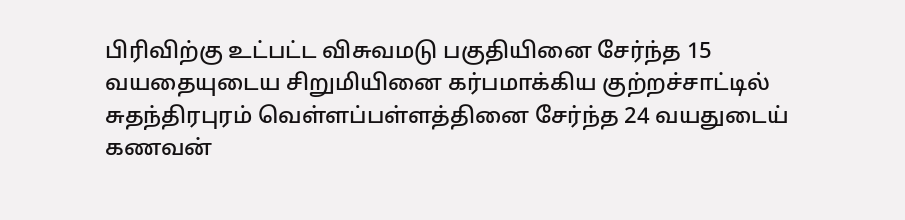பிரிவிற்கு உட்பட்ட விசுவமடு பகுதியினை சேர்ந்த 15  வயதையுடைய சிறுமியினை கர்பமாக்கிய குற்றச்சாட்டில் சுதந்திரபுரம் வெள்ளப்பள்ளத்தினை சேர்ந்த 24 வயதுடைய் கணவன்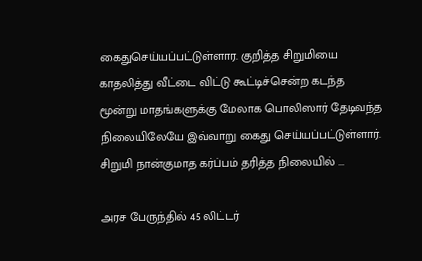கைதுசெய்யப்பட்டுள்ளார. குறித்த சிறுமியை காதலித்து வீட்டை விட்டு கூட்டிச்சென்ற கடந்த மூன்று மாதங்களுக்கு மேலாக பொலிஸார் தேடிவந்த நிலையிலேயே இவ்வாறு கைது செய்யப்பட்டுள்ளார். சிறுமி நான்குமாத கர்ப்பம் தரித்த நிலையில் ...

அரச பேருந்தில் 45 லிட்டர்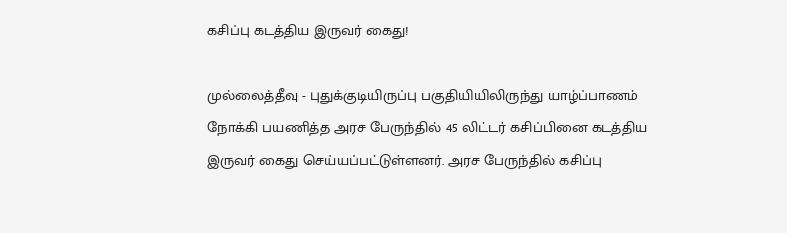கசிப்பு கடத்திய இருவர் கைது!

முல்லைத்தீவு - புதுக்குடியிருப்பு பகுதியியிலிருந்து யாழ்ப்பாணம் நோக்கி பயணித்த அரச பேருந்தில் 45 லிட்டர் கசிப்பினை கடத்திய இருவர் கைது செய்யப்பட்டுள்ளனர். அரச பேருந்தில் கசிப்பு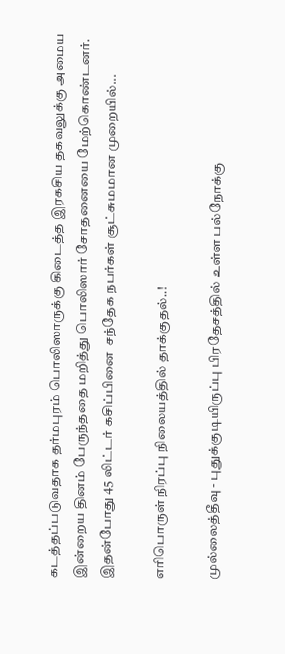கடத்தப்படுவதாக தர்மபுரம் பொலிஸாருக்கு கிடைத்த இரகசிய தகவலுக்கு அமைய இன்றைய தினம் பேருந்ததை மறித்து பொலிஸார் சோதனையை மேற்கொண்டனர். இதன்போது 45 லிட்டர் கசிப்பினை  சந்தேக நபர்கள் சூட்சுமமான முறையில்...

எரிபொருள் நிரப்பு நிலையத்தில் தாக்குதல்..!

முல்லைத்தீவு - புதுக்குடியிருப்பு பிரதேசத்தில் உள்ள பல்நோக்கு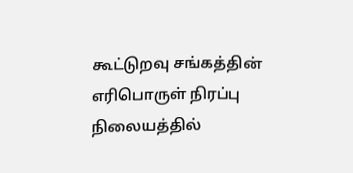கூட்டுறவு சங்கத்தின் எரிபொருள் நிரப்பு நிலையத்தில்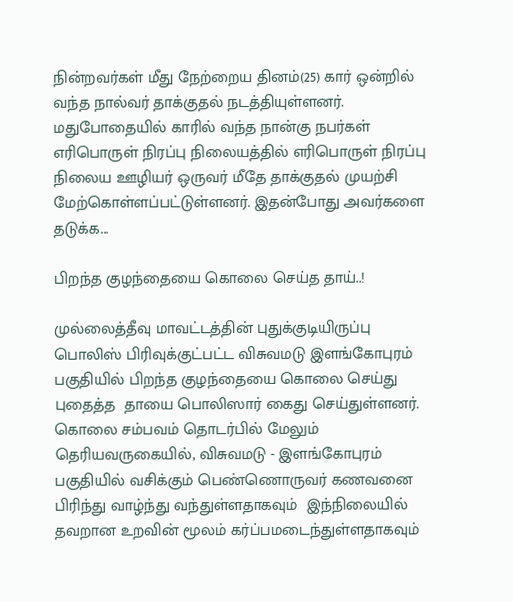நின்றவர்கள் மீது நேற்றைய தினம்(25) கார் ஒன்றில் வந்த நால்வர் தாக்குதல் நடத்தியுள்ளனர். மதுபோதையில் காரில் வந்த நான்கு நபர்கள் எரிபொருள் நிரப்பு நிலையத்தில் எரிபொருள் நிரப்பு நிலைய ஊழியர் ஒருவர் மீதே தாக்குதல் முயற்சி மேற்கொள்ளப்பட்டுள்ளனர். இதன்போது அவர்களை தடுக்க...

பிறந்த குழந்தையை கொலை செய்த தாய்..!

முல்லைத்தீவு மாவட்டத்தின் புதுக்குடியிருப்பு பொலிஸ் பிரிவுக்குட்பட்ட விசுவமடு இளங்கோபுரம் பகுதியில் பிறந்த குழந்தையை கொலை செய்து புதைத்த  தாயை பொலிஸார் கைது செய்துள்ளனர். கொலை சம்பவம் தொடர்பில் மேலும் தெரியவருகையில், விசுவமடு - இளங்கோபுரம் பகுதியில் வசிக்கும் பெண்ணொருவர் கணவனை பிரிந்து வாழ்ந்து வந்துள்ளதாகவும்  இந்நிலையில் தவறான உறவின் மூலம் கர்ப்பமடைந்துள்ளதாகவும்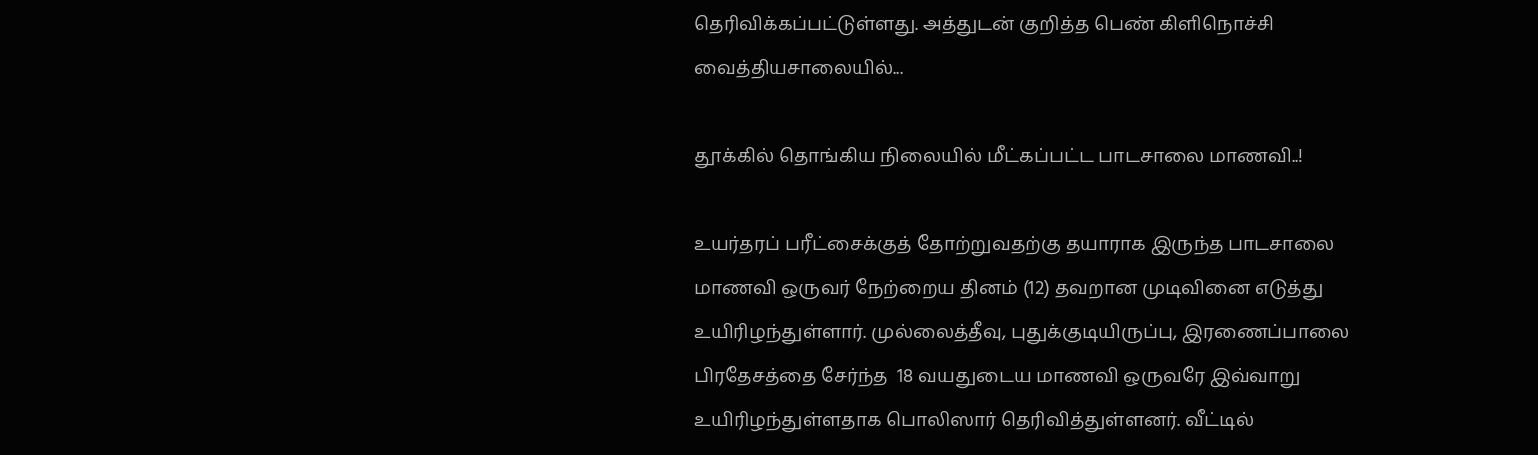தெரிவிக்கப்பட்டுள்ளது. அத்துடன் குறித்த பெண் கிளிநொச்சி வைத்தியசாலையில்...

தூக்கில் தொங்கிய நிலையில் மீட்கப்பட்ட பாடசாலை மாணவி..!

உயர்தரப் பரீட்சைக்குத் தோற்றுவதற்கு தயாராக இருந்த பாடசாலை மாணவி ஒருவர் நேற்றைய தினம் (12) தவறான முடிவினை எடுத்து உயிரிழந்துள்ளார். முல்லைத்தீவு, புதுக்குடியிருப்பு, இரணைப்பாலை பிரதேசத்தை சேர்ந்த  18 வயதுடைய மாணவி ஒருவரே இவ்வாறு உயிரிழந்துள்ளதாக பொலிஸார் தெரிவித்துள்ளனர். வீட்டில்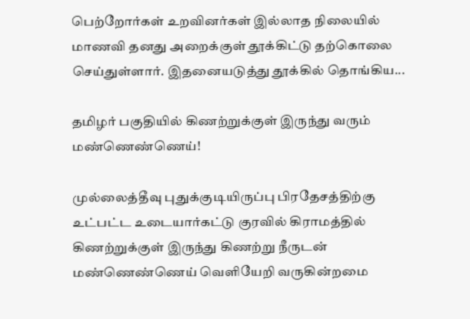பெற்றோர்கள் உறவினர்கள் இல்லாத நிலையில் மாணவி தனது அறைக்குள் தூக்கிட்டு தற்கொலை செய்துள்ளார். இதனையடுத்து தூக்கில் தொங்கிய...

தமிழர் பகுதியில் கிணற்றுக்குள் இருந்து வரும் மண்ணெண்ணெய்!

முல்லைத்தீவு புதுக்குடியிருப்பு பிரதேசத்திற்கு உட்பட்ட உடையார்கட்டு குரவில் கிராமத்தில் கிணற்றுக்குள் இருந்து கிணற்று நீருடன் மண்ணெண்ணெய் வெளியேறி வருகின்றமை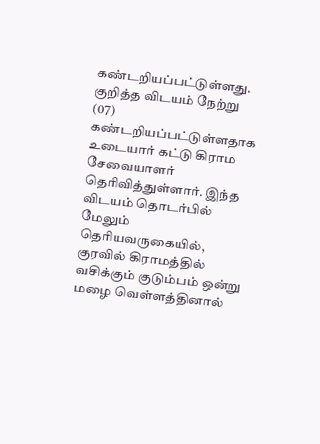கண்டறியப்பட்டுள்ளது. குறித்த விடயம் நேற்று (07) கண்டறியப்பட்டுள்ளதாக உடையார் கட்டு கிராம சேவையாளர் தெரிவித்துள்ளார். இந்த விடயம் தொடர்பில் மேலும் தெரியவருகையில், குரவில் கிராமத்தில் வசிக்கும் குடும்பம் ஒன்று மழை வெள்ளத்தினால்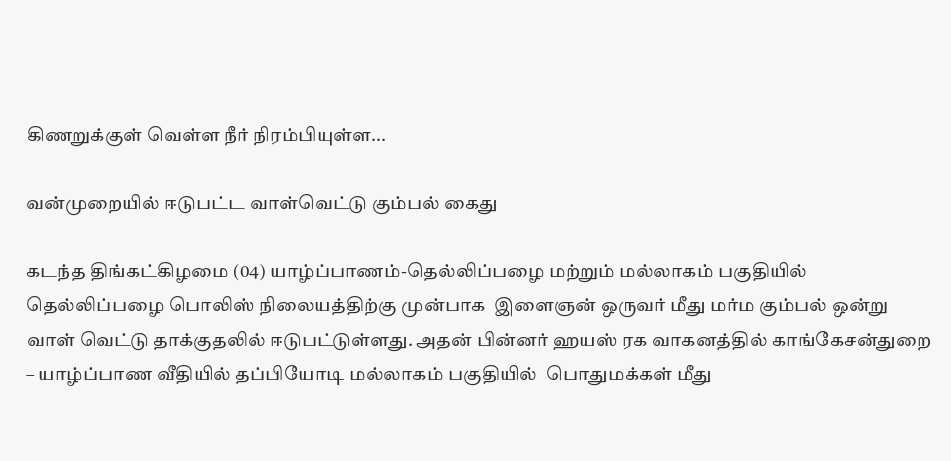கிணறுக்குள் வெள்ள நீர் நிரம்பியுள்ள...

வன்முறையில் ஈடுபட்ட வாள்வெட்டு கும்பல் கைது

கடந்த திங்கட்கிழமை (04) யாழ்ப்பாணம்-தெல்லிப்பழை மற்றும் மல்லாகம் பகுதியில் தெல்லிப்பழை பொலிஸ் நிலையத்திற்கு முன்பாக  இளைஞன் ஒருவர் மீது மர்ம கும்பல் ஒன்று  வாள் வெட்டு தாக்குதலில் ஈடுபட்டுள்ளது. அதன் பின்னர் ஹயஸ் ரக வாகனத்தில் காங்கேசன்துறை – யாழ்ப்பாண வீதியில் தப்பியோடி மல்லாகம் பகுதியில்  பொதுமக்கள் மீது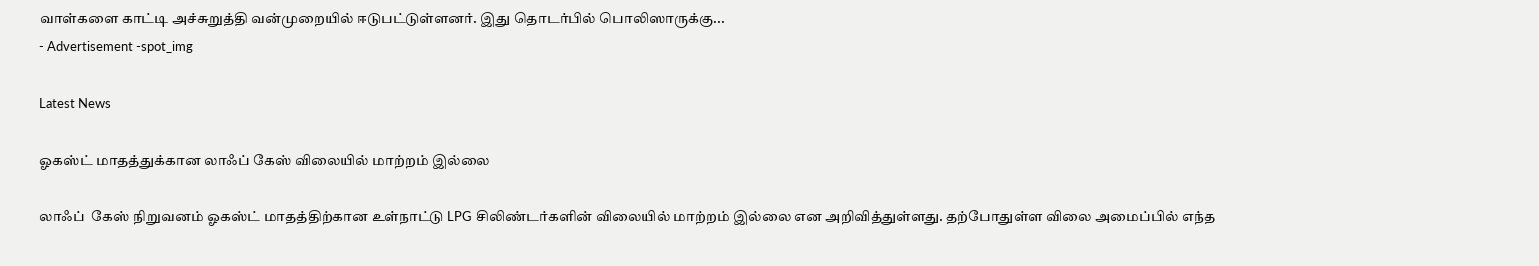வாள்களை காட்டி அச்சுறுத்தி வன்முறையில் ஈடுபட்டுள்ளனர். இது தொடர்பில் பொலிஸாருக்கு...
- Advertisement -spot_img

Latest News

ஓகஸ்ட் மாதத்துக்கான லாஃப் கேஸ் விலையில் மாற்றம் இல்லை

லாஃப்  கேஸ் நிறுவனம் ஓகஸ்ட் மாதத்திற்கான உள்நாட்டு LPG சிலிண்டர்களின் விலையில் மாற்றம் இல்லை என அறிவித்துள்ளது. தற்போதுள்ள விலை அமைப்பில் எந்த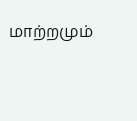மாற்றமும்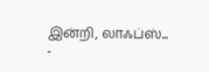இன்றி, லாஃப்ஸ்...
-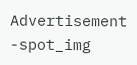Advertisement -spot_img